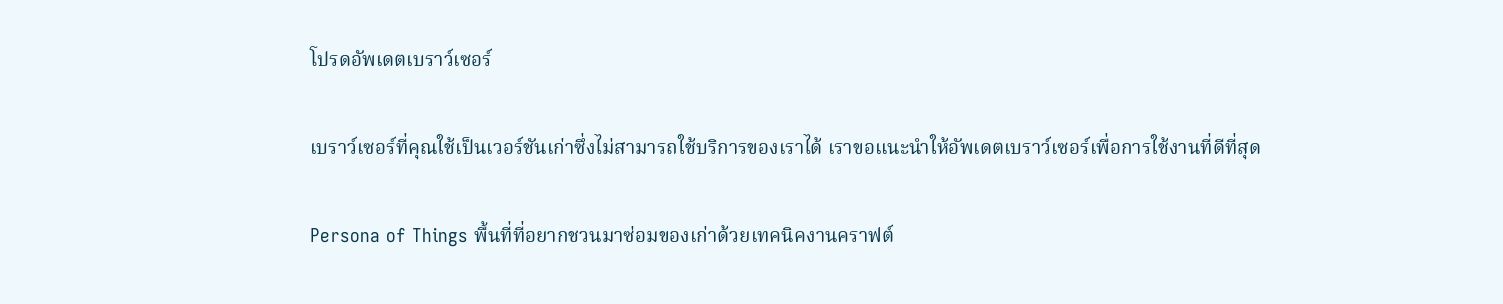โปรดอัพเดตเบราว์เซอร์

เบราว์เซอร์ที่คุณใช้เป็นเวอร์ชันเก่าซึ่งไม่สามารถใช้บริการของเราได้ เราขอแนะนำให้อัพเดตเบราว์เซอร์เพื่อการใช้งานที่ดีที่สุด

Persona of Things พื้นที่ที่อยากชวนมาซ่อมของเก่าด้วยเทคนิคงานคราฟต์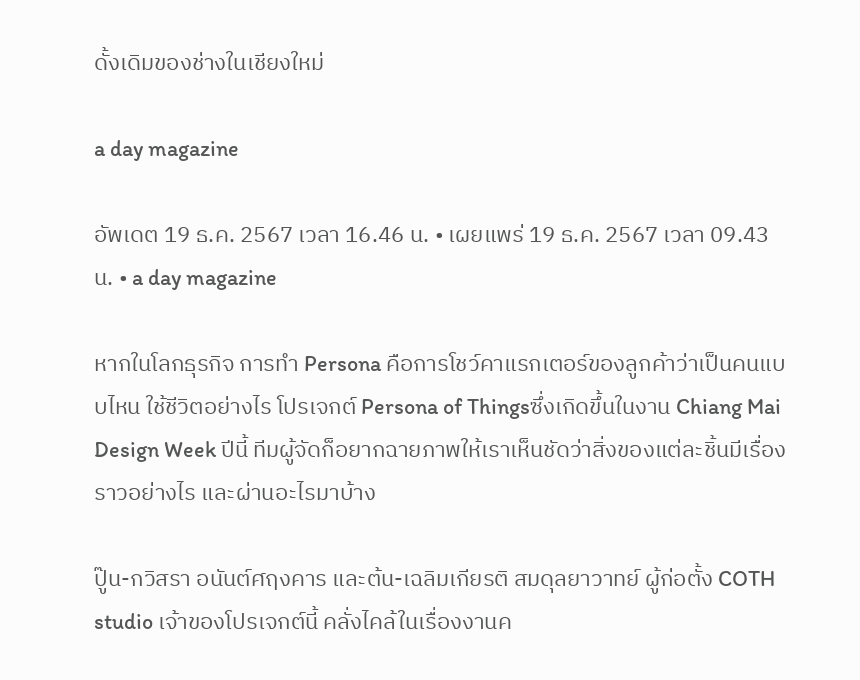ดั้งเดิมของช่างในเชียงใหม่

a day magazine

อัพเดต 19 ธ.ค. 2567 เวลา 16.46 น. • เผยแพร่ 19 ธ.ค. 2567 เวลา 09.43 น. • a day magazine

หากในโลกธุรกิจ การทำ Persona คือการโชว์คาแรกเตอร์ของลูกค้าว่าเป็นคนแบบไหน ใช้ชีวิตอย่างไร โปรเจกต์ Persona of Thingsซึ่งเกิดขึ้นในงาน Chiang Mai Design Week ปีนี้ ทีมผู้จัดก็อยากฉายภาพให้เราเห็นชัดว่าสิ่งของแต่ละชิ้นมีเรื่องราวอย่างไร และผ่านอะไรมาบ้าง

ปู๊น-กวิสรา อนันต์ศฤงคาร และต้น-เฉลิมเกียรติ สมดุลยาวาทย์ ผู้ก่อตั้ง COTH studio เจ้าของโปรเจกต์นี้ คลั่งไคล้ในเรื่องงานค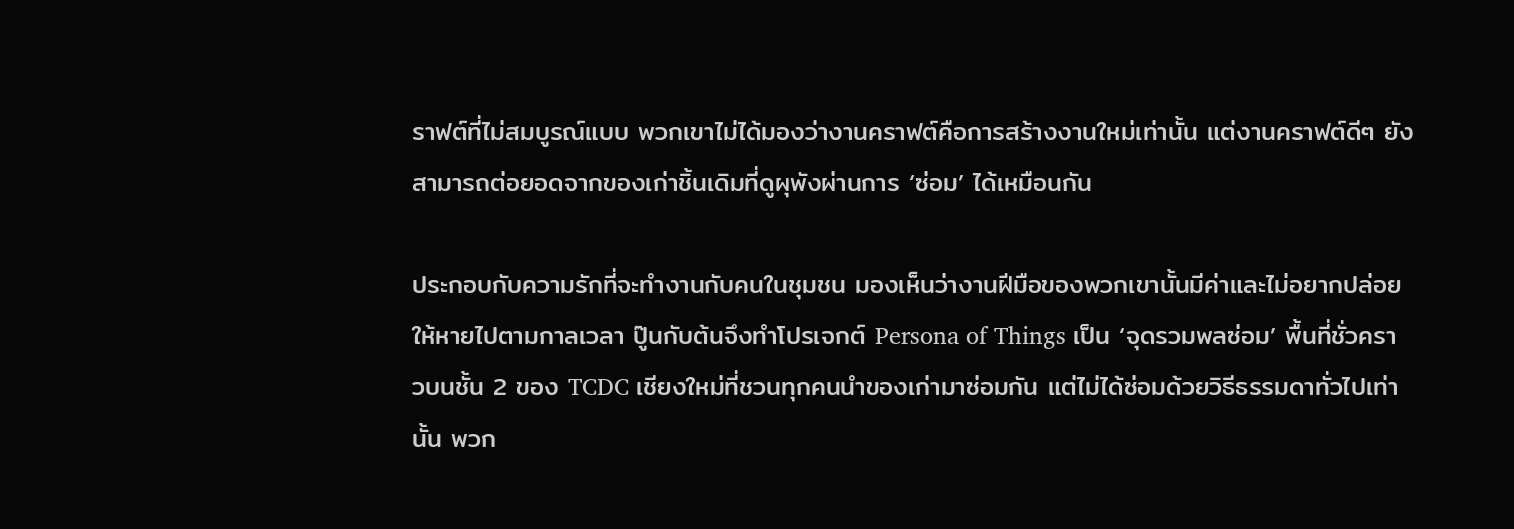ราฟต์ที่ไม่สมบูรณ์แบบ พวกเขาไม่ได้มองว่างานคราฟต์คือการสร้างงานใหม่เท่านั้น แต่งานคราฟต์ดีๆ ยังสามารถต่อยอดจากของเก่าชิ้นเดิมที่ดูผุพังผ่านการ ‘ซ่อม’ ได้เหมือนกัน

ประกอบกับความรักที่จะทำงานกับคนในชุมชน มองเห็นว่างานฝีมือของพวกเขานั้นมีค่าและไม่อยากปล่อยให้หายไปตามกาลเวลา ปู๊นกับต้นจึงทำโปรเจกต์ Persona of Things เป็น ‘จุดรวมพลซ่อม’ พื้นที่ชั่วคราวบนชั้น 2 ของ TCDC เชียงใหม่ที่ชวนทุกคนนำของเก่ามาซ่อมกัน แต่ไม่ได้ซ่อมด้วยวิธีธรรมดาทั่วไปเท่านั้น พวก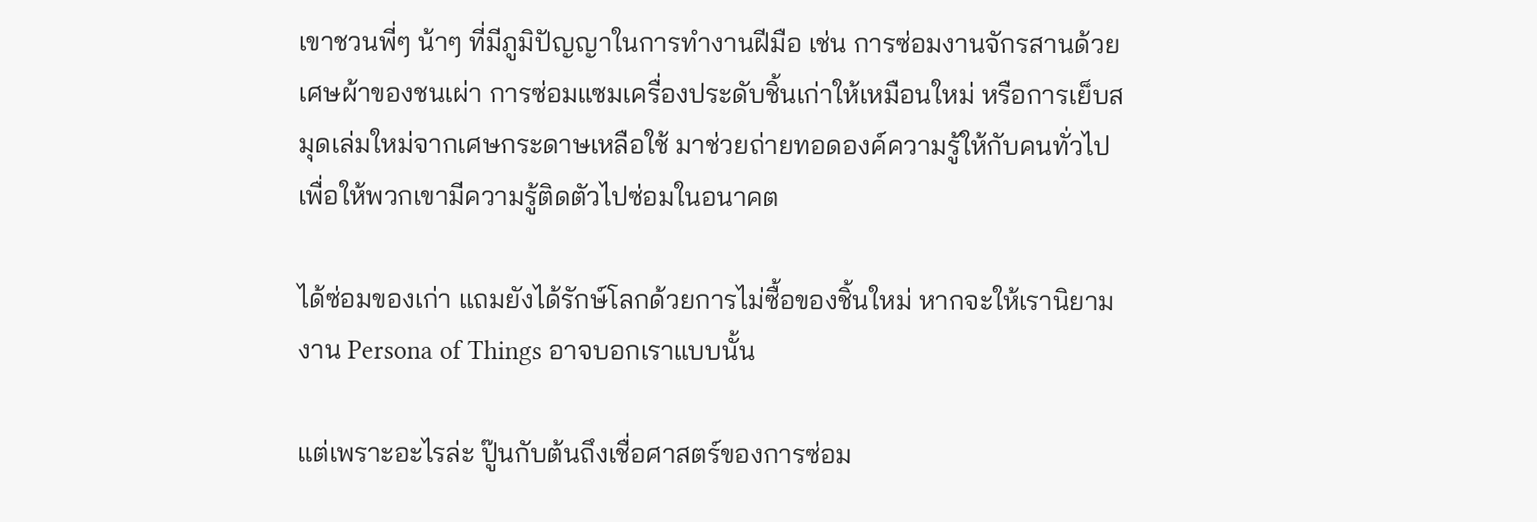เขาชวนพี่ๆ น้าๆ ที่มีภูมิปัญญาในการทำงานฝีมือ เช่น การซ่อมงานจักรสานด้วยเศษผ้าของชนเผ่า การซ่อมแซมเครื่องประดับชิ้นเก่าให้เหมือนใหม่ หรือการเย็บสมุดเล่มใหม่จากเศษกระดาษเหลือใช้ มาช่วยถ่ายทอดองค์ความรู้ให้กับคนทั่วไป เพื่อให้พวกเขามีความรู้ติดตัวไปซ่อมในอนาคต

ได้ซ่อมของเก่า แถมยังได้รักษ์โลกด้วยการไม่ซื้อของชิ้นใหม่ หากจะให้เรานิยาม งาน Persona of Things อาจบอกเราแบบนั้น

แต่เพราะอะไรล่ะ ปู๊นกับต้นถึงเชื่อศาสตร์ของการซ่อม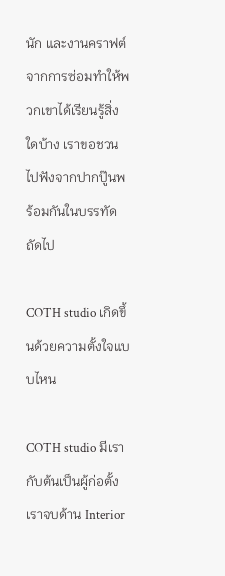นัก และงานคราฟต์จากการซ่อมทำให้พวกเขาได้เรียนรู้สิ่งใดบ้าง เราขอชวนไปฟังจากปากปู๊นพร้อมกันในบรรทัดถัดไป

COTH studio เกิดขึ้นด้วยความตั้งใจแบบไหน

COTH studio มีเรากับต้นเป็นผู้ก่อตั้ง เราจบด้าน Interior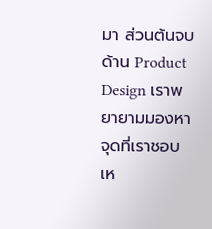มา ส่วนต้นจบด้าน Product Design เราพยายามมองหาจุดที่เราชอบเห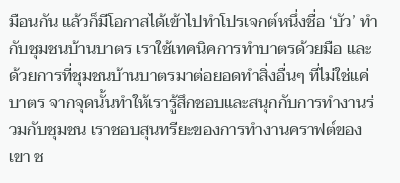มือนกัน แล้วก็มีโอกาสได้เข้าไปทำโปรเจกต์หนึ่งชื่อ ‘บัว’ ทำกับชุมชนบ้านบาตร เราใช้เทคนิคการทำบาตรด้วยมือ และด้วยการที่ชุมชนบ้านบาตรมาต่อยอดทำสิ่งอื่นๆ ที่ไม่ใช่แค่บาตร จากจุดนั้นทำให้เรารู้สึกชอบและสนุกกับการทำงานร่วมกับชุมชน เราชอบสุนทรียะของการทำงานคราฟต์ของเขา ช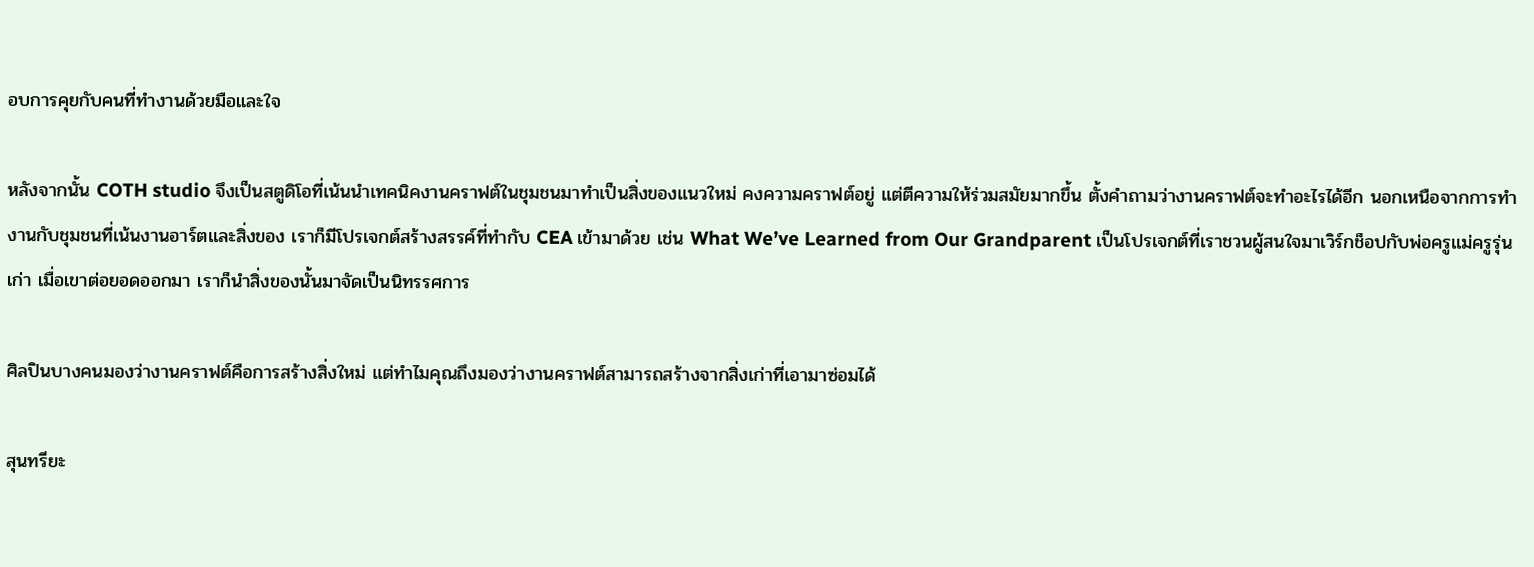อบการคุยกับคนที่ทำงานด้วยมือและใจ

หลังจากนั้น COTH studio จึงเป็นสตูดิโอที่เน้นนำเทคนิคงานคราฟต์ในชุมชนมาทำเป็นสิ่งของแนวใหม่ คงความคราฟต์อยู่ แต่ตีความให้ร่วมสมัยมากขึ้น ตั้งคำถามว่างานคราฟต์จะทำอะไรได้อีก นอกเหนือจากการทำงานกับชุมชนที่เน้นงานอาร์ตและสิ่งของ เราก็มีโปรเจกต์สร้างสรรค์ที่ทำกับ CEA เข้ามาด้วย เช่น What We’ve Learned from Our Grandparent เป็นโปรเจกต์ที่เราชวนผู้สนใจมาเวิร์กช็อปกับพ่อครูแม่ครูรุ่นเก่า เมื่อเขาต่อยอดออกมา เราก็นำสิ่งของนั้นมาจัดเป็นนิทรรศการ

ศิลปินบางคนมองว่างานคราฟต์คือการสร้างสิ่งใหม่ แต่ทำไมคุณถึงมองว่างานคราฟต์สามารถสร้างจากสิ่งเก่าที่เอามาซ่อมได้

สุนทรียะ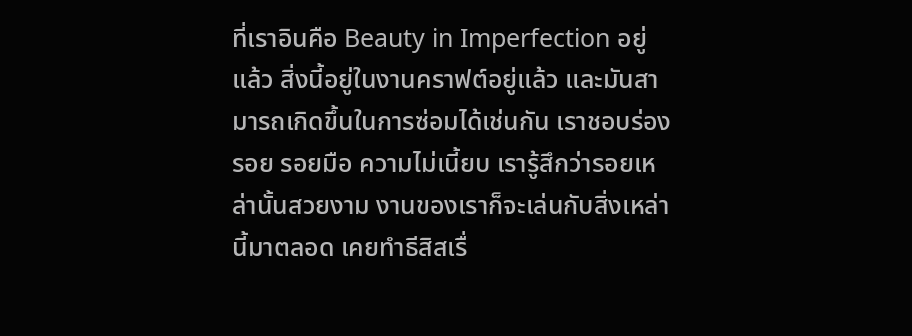ที่เราอินคือ Beauty in Imperfection อยู่แล้ว สิ่งนี้อยู่ในงานคราฟต์อยู่แล้ว และมันสามารถเกิดขึ้นในการซ่อมได้เช่นกัน เราชอบร่องรอย รอยมือ ความไม่เนี้ยบ เรารู้สึกว่ารอยเหล่านั้นสวยงาม งานของเราก็จะเล่นกับสิ่งเหล่านี้มาตลอด เคยทำธีสิสเรื่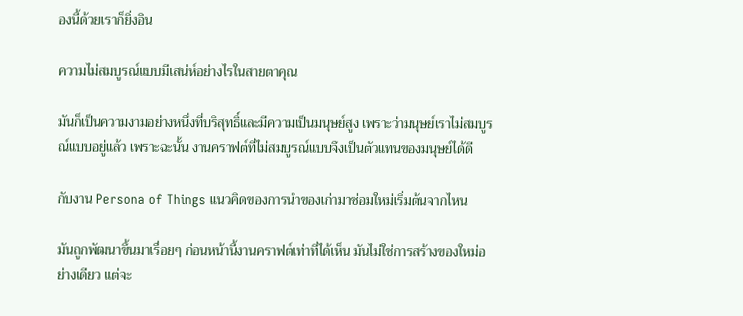องนี้ด้วยเราก็ยิ่งอิน

ความไม่สมบูรณ์แบบมีเสน่ห์อย่างไรในสายตาคุณ

มันก็เป็นความงามอย่างหนึ่งที่บริสุทธิ์และมีความเป็นมนุษย์สูง เพราะว่ามนุษย์เราไม่สมบูรณ์แบบอยู่แล้ว เพราะฉะนั้น งานคราฟต์ที่ไม่สมบูรณ์แบบจึงเป็นตัวแทนของมนุษย์ได้ดี

กับงาน Persona of Things แนวคิดของการนำของเก่ามาซ่อมใหม่เริ่มต้นจากไหน

มันถูกพัฒนาขึ้นมาเรื่อยๆ ก่อนหน้านี้งานคราฟต์เท่าที่ได้เห็น มันไม่ใช่การสร้างของใหม่อย่างเดียว แต่จะ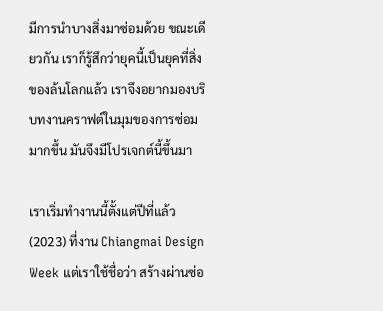มีการนำบางสิ่งมาซ่อมด้วย ขณะเดียวกัน เราก็รู้สึกว่ายุคนี้เป็นยุคที่สิ่งของล้นโลกแล้ว เราจึงอยากมองบริบทงานคราฟต์ในมุมของการซ่อมมากขึ้น มันจึงมีโปรเจกต์นี้ขึ้นมา

เราเริ่มทำงานนี้ตั้งแต่ปีที่แล้ว (2023) ที่งาน Chiangmai Design Week แต่เราใช้ชื่อว่า สร้างผ่านซ่อ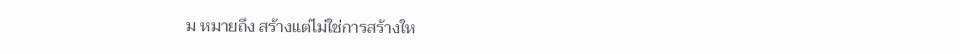ม หมายถึง สร้างแต่ไม่ใช่การสร้างให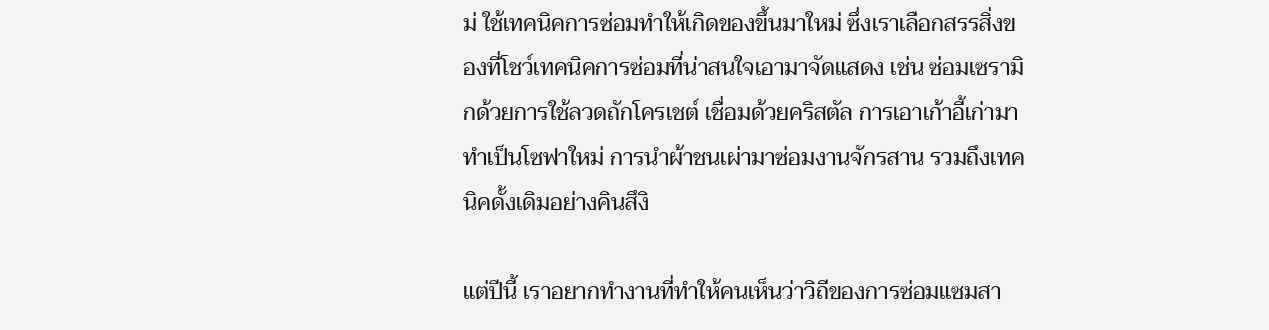ม่ ใช้เทคนิคการซ่อมทำให้เกิดของขึ้นมาใหม่ ซึ่งเราเลือกสรรสิ่งของที่โชว์เทคนิคการซ่อมที่น่าสนใจเอามาจัดแสดง เช่น ซ่อมเซรามิกด้วยการใช้ลวดถักโครเชต์ เชื่อมด้วยคริสตัล การเอาเก้าอี้เก่ามาทำเป็นโซฟาใหม่ การนำผ้าชนเผ่ามาซ่อมงานจักรสาน รวมถึงเทคนิคดั้งเดิมอย่างคินสึงิ

แต่ปีนี้ เราอยากทำงานที่ทำให้คนเห็นว่าวิถีของการซ่อมแซมสา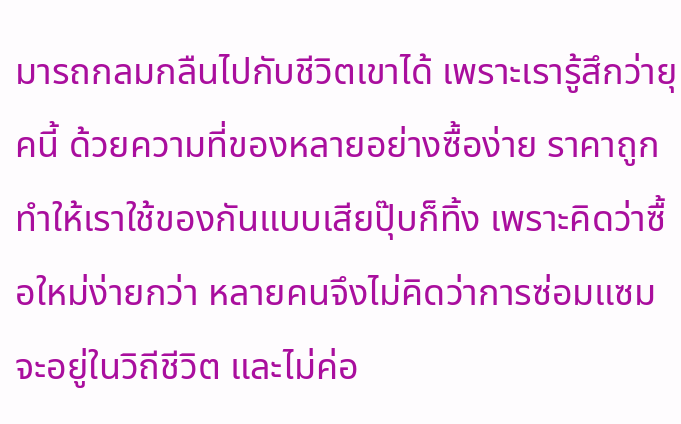มารถกลมกลืนไปกับชีวิตเขาได้ เพราะเรารู้สึกว่ายุคนี้ ด้วยความที่ของหลายอย่างซื้อง่าย ราคาถูก ทำให้เราใช้ของกันแบบเสียปุ๊บก็ทิ้ง เพราะคิดว่าซื้อใหม่ง่ายกว่า หลายคนจึงไม่คิดว่าการซ่อมแซมจะอยู่ในวิถีชีวิต และไม่ค่อ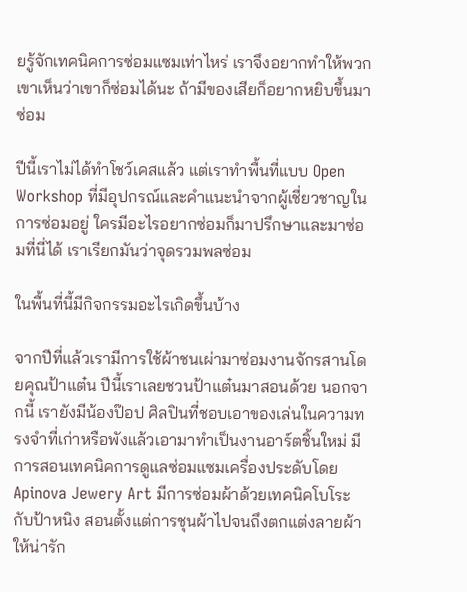ยรู้จักเทคนิคการซ่อมแซมเท่าไหร่ เราจึงอยากทำให้พวกเขาเห็นว่าเขาก็ซ่อมได้นะ ถ้ามีของเสียก็อยากหยิบขึ้นมาซ่อม

ปีนี้เราไม่ได้ทำโชว์เคสแล้ว แต่เราทำพื้นที่แบบ Open Workshop ที่มีอุปกรณ์และคำแนะนำจากผู้เชี่ยวชาญในการซ่อมอยู่ ใครมีอะไรอยากซ่อมก็มาปรึกษาและมาซ่อมที่นี่ได้ เราเรียกมันว่าจุดรวมพลซ่อม

ในพื้นที่นี้มีกิจกรรมอะไรเกิดขึ้นบ้าง

จากปีที่แล้วเรามีการใช้ผ้าชนเผ่ามาซ่อมงานจักรสานโดยคุณป้าแต๋น ปีนี้เราเลยชวนป้าแต๋นมาสอนด้วย นอกจากนี้ เรายังมีน้องป๊อป ศิลปินที่ชอบเอาของเล่นในความทรงจำที่เก่าหรือพังแล้วเอามาทำเป็นงานอาร์ตชิ้นใหม่ มีการสอนเทคนิคการดูแลซ่อมแซมเครื่องประดับโดย Apinova Jewery Art มีการซ่อมผ้าด้วยเทคนิคโบโระกับป้าหนิง สอนตั้งแต่การชุนผ้าไปจนถึงตกแต่งลายผ้าให้น่ารัก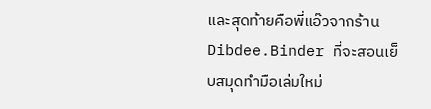และสุดท้ายคือพี่แอ๊วจากร้าน Dibdee.Binder ที่จะสอนเย็บสมุดทำมือเล่มใหม่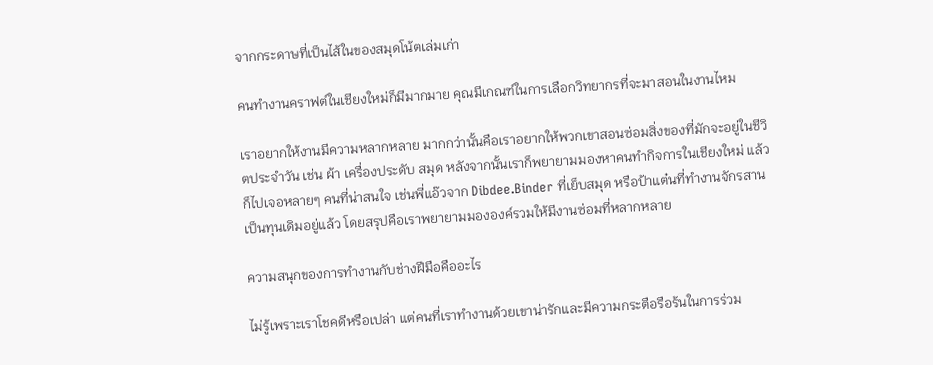จากกระดาษที่เป็นไส้ในของสมุดโน้ตเล่มเก่า

คนทำงานคราฟต์ในเชียงใหม่ก็มีมากมาย คุณมีเกณฑ์ในการเลือกวิทยากรที่จะมาสอนในงานไหม

เราอยากให้งานมีความหลากหลาย มากกว่านั้นคือเราอยากให้พวกเขาสอนซ่อมสิ่งของที่มักจะอยู่ในชีวิตประจำวัน เช่น ผ้า เครื่องประดับ สมุด หลังจากนั้นเราก็พยายามมองหาคนทำกิจการในเชียงใหม่ แล้วก็ไปเจอหลายๆ คนที่น่าสนใจ เช่นพี่แอ๊วจาก Dibdee.Binder ที่เย็บสมุด หรือป้าแต๋นที่ทำงานจักรสานเป็นทุนเดิมอยู่แล้ว โดยสรุปคือเราพยายามมององค์รวมให้มีงานซ่อมที่หลากหลาย

ความสนุกของการทำงานกับช่างฝีมือคืออะไร

ไม่รู้เพราะเราโชคดีหรือเปล่า แต่คนที่เราทำงานด้วยเขาน่ารักและมีความกระตือรือร้นในการร่วม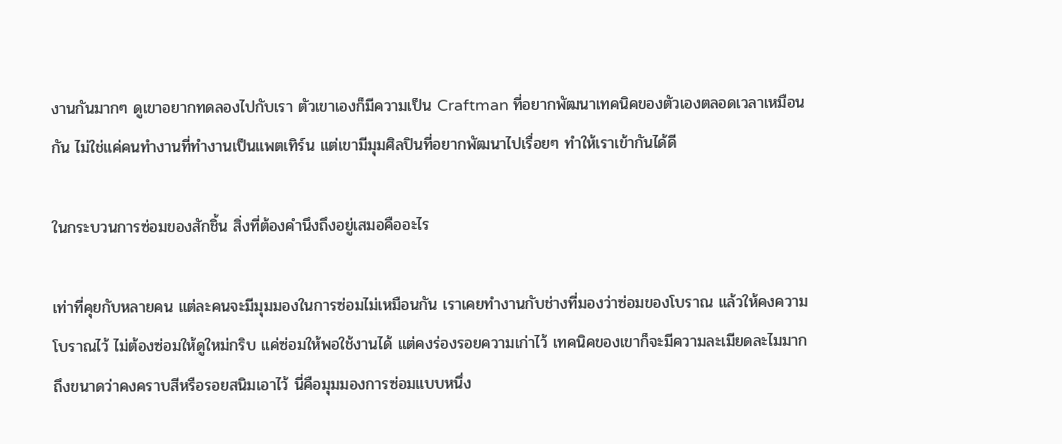งานกันมากๆ ดูเขาอยากทดลองไปกับเรา ตัวเขาเองก็มีความเป็น Craftman ที่อยากพัฒนาเทคนิคของตัวเองตลอดเวลาเหมือนกัน ไม่ใช่แค่คนทำงานที่ทำงานเป็นแพตเทิร์น แต่เขามีมุมศิลปินที่อยากพัฒนาไปเรื่อยๆ ทำให้เราเข้ากันได้ดี

ในกระบวนการซ่อมของสักชิ้น สิ่งที่ต้องคำนึงถึงอยู่เสมอคืออะไร

เท่าที่คุยกับหลายคน แต่ละคนจะมีมุมมองในการซ่อมไม่เหมือนกัน เราเคยทำงานกับช่างที่มองว่าซ่อมของโบราณ แล้วให้คงความโบราณไว้ ไม่ต้องซ่อมให้ดูใหม่กริบ แค่ซ่อมให้พอใช้งานได้ แต่คงร่องรอยความเก่าไว้ เทคนิคของเขาก็จะมีความละเมียดละไมมาก ถึงขนาดว่าคงคราบสีหรือรอยสนิมเอาไว้ นี่คือมุมมองการซ่อมแบบหนึ่ง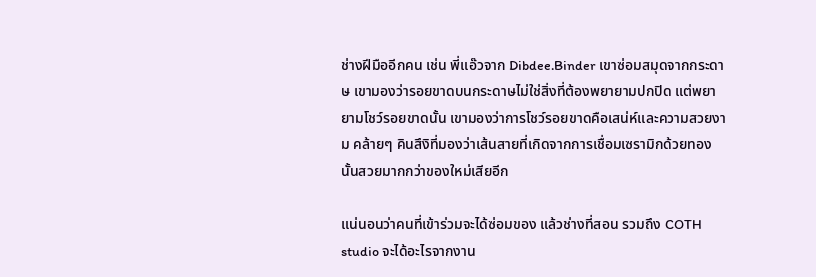ช่างฝีมืออีกคน เช่น พี่แอ๊วจาก Dibdee.Binder เขาซ่อมสมุดจากกระดาษ เขามองว่ารอยขาดบนกระดาษไม่ใช่สิ่งที่ต้องพยายามปกปิด แต่พยายามโชว์รอยขาดนั้น เขามองว่าการโชว์รอยขาดคือเสน่ห์และความสวยงาม คล้ายๆ คินสึงิที่มองว่าเส้นสายที่เกิดจากการเชื่อมเซรามิกด้วยทองนั้นสวยมากกว่าของใหม่เสียอีก

แน่นอนว่าคนที่เข้าร่วมจะได้ซ่อมของ แล้วช่างที่สอน รวมถึง COTH studio จะได้อะไรจากงาน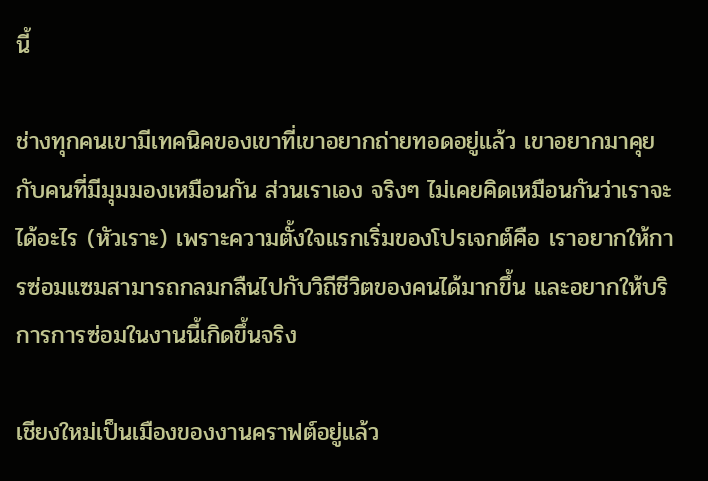นี้

ช่างทุกคนเขามีเทคนิคของเขาที่เขาอยากถ่ายทอดอยู่แล้ว เขาอยากมาคุยกับคนที่มีมุมมองเหมือนกัน ส่วนเราเอง จริงๆ ไม่เคยคิดเหมือนกันว่าเราจะได้อะไร (หัวเราะ) เพราะความตั้งใจแรกเริ่มของโปรเจกต์คือ เราอยากให้การซ่อมแซมสามารถกลมกลืนไปกับวิถีชีวิตของคนได้มากขึ้น และอยากให้บริการการซ่อมในงานนี้เกิดขึ้นจริง

เชียงใหม่เป็นเมืองของงานคราฟต์อยู่แล้ว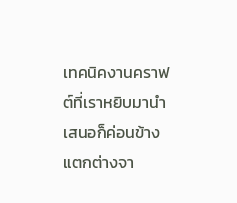เทคนิคงานคราฟต์ที่เราหยิบมานำเสนอก็ค่อนข้างแตกต่างจา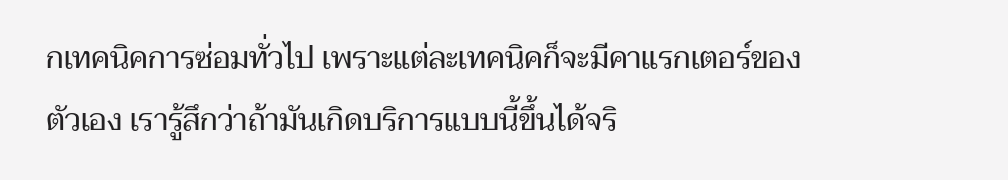กเทคนิคการซ่อมทั่วไป เพราะแต่ละเทคนิคก็จะมีคาแรกเตอร์ของตัวเอง เรารู้สึกว่าถ้ามันเกิดบริการแบบนี้ขึ้นได้จริ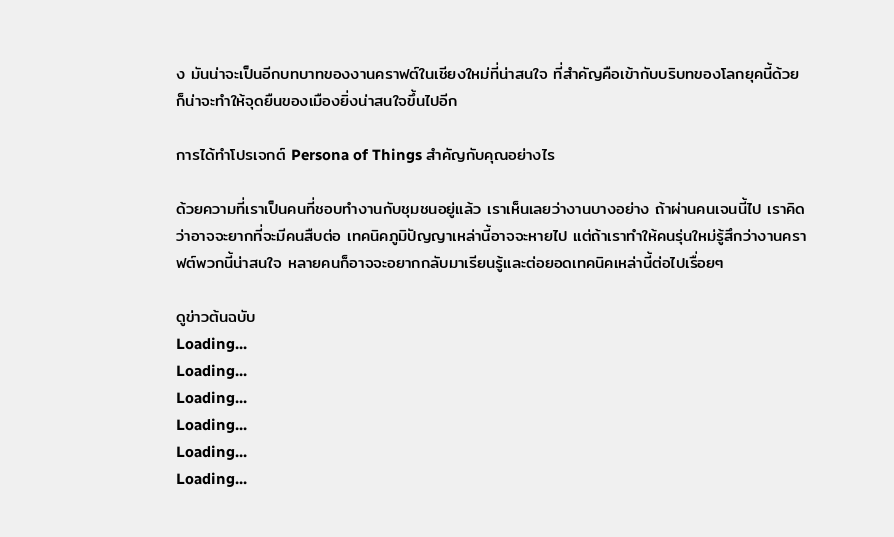ง มันน่าจะเป็นอีกบทบาทของงานคราฟต์ในเชียงใหม่ที่น่าสนใจ ที่สำคัญคือเข้ากับบริบทของโลกยุคนี้ด้วย ก็น่าจะทำให้จุดยืนของเมืองยิ่งน่าสนใจขึ้นไปอีก

การได้ทำโปรเจกต์ Persona of Things สำคัญกับคุณอย่างไร

ด้วยความที่เราเป็นคนที่ชอบทำงานกับชุมชนอยู่แล้ว เราเห็นเลยว่างานบางอย่าง ถ้าผ่านคนเจนนี้ไป เราคิดว่าอาจจะยากที่จะมีคนสืบต่อ เทคนิคภูมิปัญญาเหล่านี้อาจจะหายไป แต่ถ้าเราทำให้คนรุ่นใหม่รู้สึกว่างานคราฟต์พวกนี้น่าสนใจ หลายคนก็อาจจะอยากกลับมาเรียนรู้และต่อยอดเทคนิคเหล่านี้ต่อไปเรื่อยๆ

ดูข่าวต้นฉบับ
Loading...
Loading...
Loading...
Loading...
Loading...
Loading...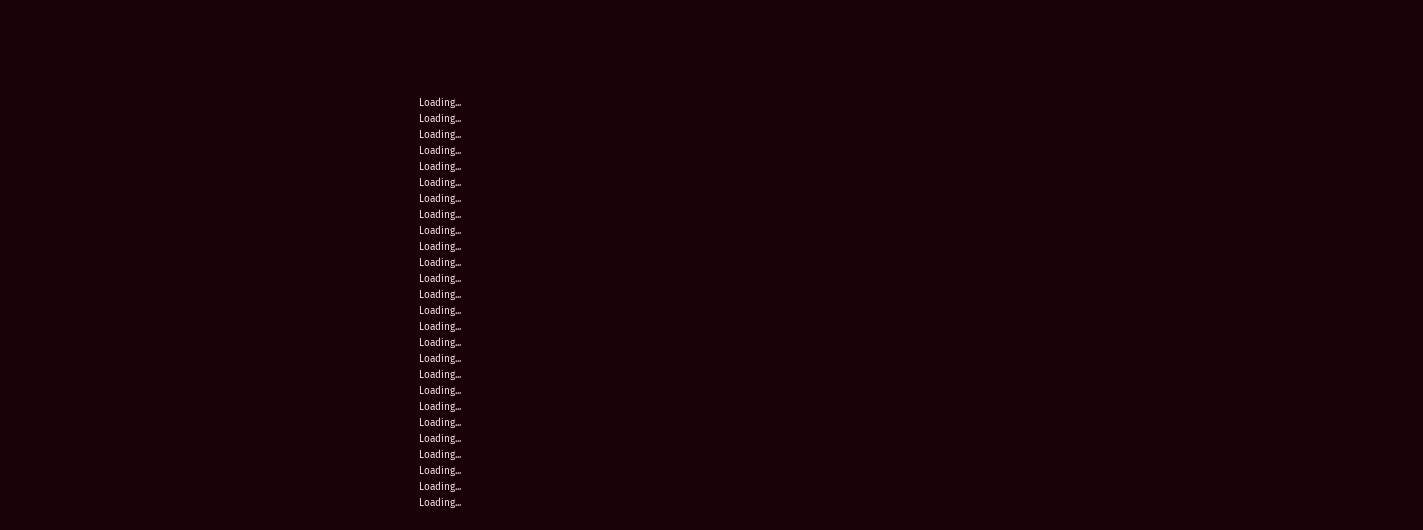Loading...
Loading...
Loading...
Loading...
Loading...
Loading...
Loading...
Loading...
Loading...
Loading...
Loading...
Loading...
Loading...
Loading...
Loading...
Loading...
Loading...
Loading...
Loading...
Loading...
Loading...
Loading...
Loading...
Loading...
Loading...
Loading...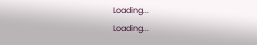Loading...
Loading...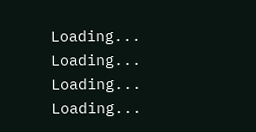Loading...
Loading...
Loading...
Loading...